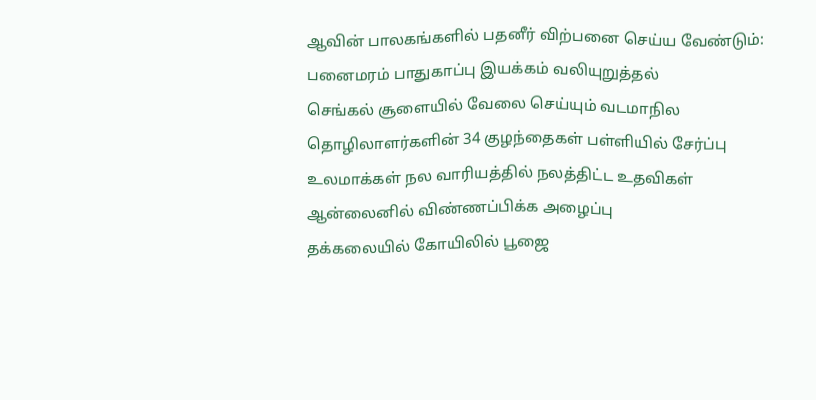ஆவின் பாலகங்களில் பதனீர் விற்பனை செய்ய வேண்டும்: பனைமரம் பாதுகாப்பு இயக்கம் வலியுறுத்தல்
செங்கல் சூளையில் வேலை செய்யும் வடமாநில தொழிலாளர்களின் 34 குழந்தைகள் பள்ளியில் சேர்ப்பு
உலமாக்கள் நல வாரியத்தில் நலத்திட்ட உதவிகள் ஆன்லைனில் விண்ணப்பிக்க அழைப்பு
தக்கலையில் கோயிலில் பூஜை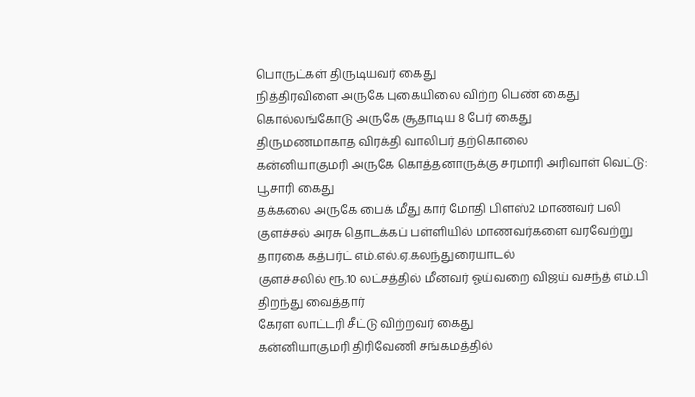பொருட்கள் திருடியவர் கைது
நித்திரவிளை அருகே புகையிலை விற்ற பெண் கைது
கொல்லங்கோடு அருகே சூதாடிய 8 பேர் கைது
திருமணமாகாத விரக்தி வாலிபர் தற்கொலை
கன்னியாகுமரி அருகே கொத்தனாருக்கு சரமாரி அரிவாள் வெட்டு: பூசாரி கைது
தக்கலை அருகே பைக் மீது கார் மோதி பிளஸ்2 மாணவர் பலி
குளச்சல் அரசு தொடக்கப் பள்ளியில் மாணவர்களை வரவேற்று தாரகை கத்பர்ட் எம்.எல்.ஏ.கலந்துரையாடல்
குளச்சலில் ரூ.10 லட்சத்தில் மீனவர் ஓய்வறை விஜய் வசந்த் எம்.பி திறந்து வைத்தார்
கேரள லாட்டரி சீட்டு விற்றவர் கைது
கன்னியாகுமரி திரிவேணி சங்கமத்தில்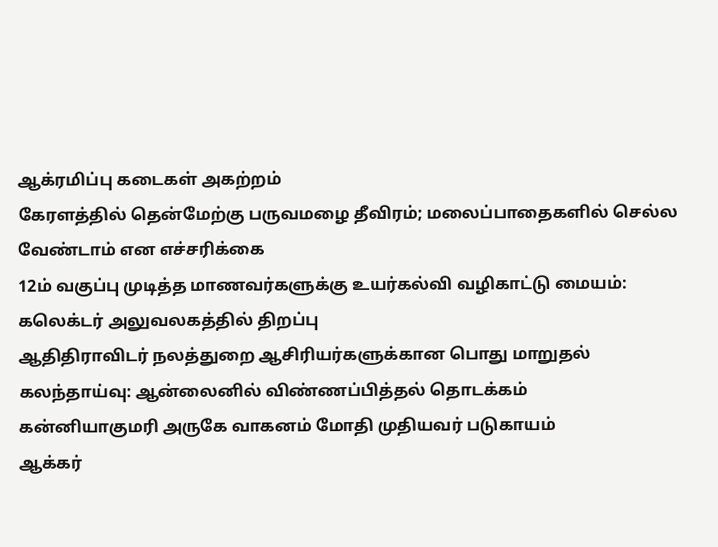ஆக்ரமிப்பு கடைகள் அகற்றம்
கேரளத்தில் தென்மேற்கு பருவமழை தீவிரம்; மலைப்பாதைகளில் செல்ல வேண்டாம் என எச்சரிக்கை
12ம் வகுப்பு முடித்த மாணவர்களுக்கு உயர்கல்வி வழிகாட்டு மையம்: கலெக்டர் அலுவலகத்தில் திறப்பு
ஆதிதிராவிடர் நலத்துறை ஆசிரியர்களுக்கான பொது மாறுதல் கலந்தாய்வு: ஆன்லைனில் விண்ணப்பித்தல் தொடக்கம்
கன்னியாகுமரி அருகே வாகனம் மோதி முதியவர் படுகாயம்
ஆக்கர்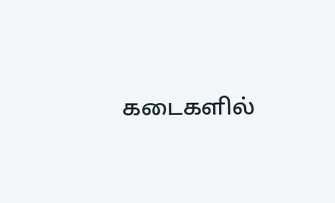கடைகளில்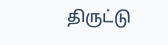திருட்டு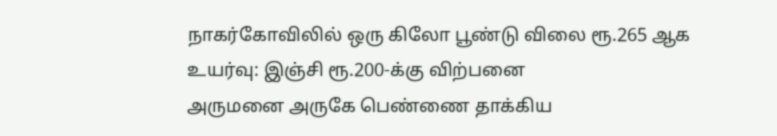நாகர்கோவிலில் ஒரு கிலோ பூண்டு விலை ரூ.265 ஆக உயர்வு: இஞ்சி ரூ.200-க்கு விற்பனை
அருமனை அருகே பெண்ணை தாக்கிய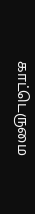காட்டெருமை